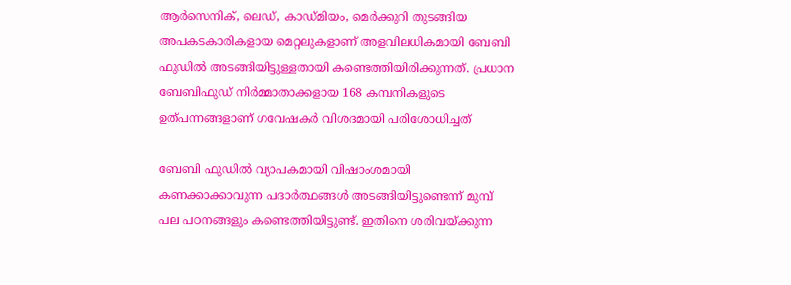ആര്‍സെനിക്, ലെഡ്, കാഡ്മിയം, മെര്‍ക്കുറി തുടങ്ങിയ അപകടകാരികളായ മെറ്റലുകളാണ് അളവിലധികമായി ബേബി ഫുഡില്‍ അടങ്ങിയിട്ടുള്ളതായി കണ്ടെത്തിയിരിക്കുന്നത്. പ്രധാന ബേബിഫുഡ് നിര്‍മ്മാതാക്കളായ 168 കമ്പനികളുടെ ഉത്പന്നങ്ങളാണ് ഗവേഷകര്‍ വിശദമായി പരിശോധിച്ചത്

ബേബി ഫുഡില്‍ വ്യാപകമായി വിഷാംശമായി കണക്കാക്കാവുന്ന പദാര്‍ത്ഥങ്ങള്‍ അടങ്ങിയിട്ടുണ്ടെന്ന് മുമ്പ് പല പഠനങ്ങളും കണ്ടെത്തിയിട്ടുണ്ട്. ഇതിനെ ശരിവയ്ക്കുന്ന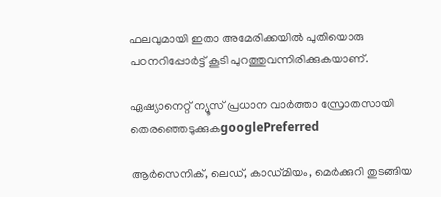ഫലവുമായി ഇതാ അമേരിക്കയില്‍ പുതിയൊരു പഠനറിപ്പോര്‍ട്ട് കൂടി പുറത്തുവന്നിരിക്കുകയാണ്.

ഏഷ്യാനെറ്റ് ന്യൂസ് പ്രധാന വാർത്താ സ്രോതസായി തെരഞ്ഞെടുക്കുകgooglePreferred

ആര്‍സെനിക്, ലെഡ്, കാഡ്മിയം, മെര്‍ക്കുറി തുടങ്ങിയ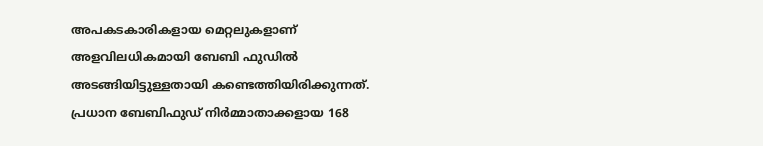അപകടകാരികളായ മെറ്റലുകളാണ് അളവിലധികമായി ബേബി ഫുഡില്‍ അടങ്ങിയിട്ടുള്ളതായി കണ്ടെത്തിയിരിക്കുന്നത്. പ്രധാന ബേബിഫുഡ് നിര്‍മ്മാതാക്കളായ 168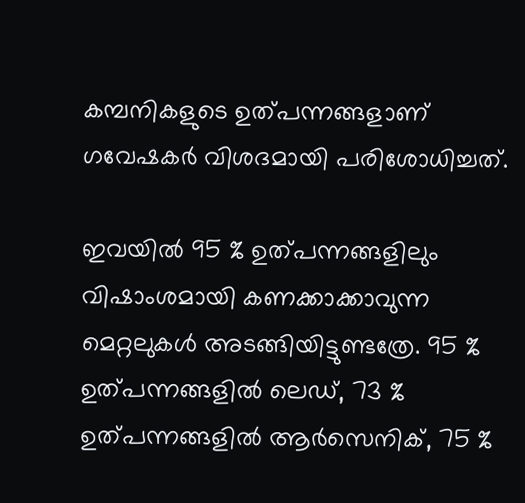കമ്പനികളുടെ ഉത്പന്നങ്ങളാണ് ഗവേഷകര്‍ വിശദമായി പരിശോധിച്ചത്.

ഇവയില്‍ 95 % ഉത്പന്നങ്ങളിലും വിഷാംശമായി കണക്കാക്കാവുന്ന മെറ്റലുകള്‍ അടങ്ങിയിട്ടുണ്ടത്രേ. 95 % ഉത്പന്നങ്ങളില്‍ ലെഡ്, 73 % ഉത്പന്നങ്ങളില്‍ ആര്‍സെനിക്, 75 %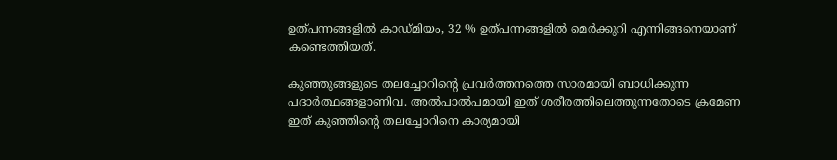ഉത്പന്നങ്ങളില്‍ കാഡ്മിയം, 32 % ഉത്പന്നങ്ങളില്‍ മെര്‍ക്കുറി എന്നിങ്ങനെയാണ് കണ്ടെത്തിയത്.

കുഞ്ഞുങ്ങളുടെ തലച്ചോറിന്റെ പ്രവര്‍ത്തനത്തെ സാരമായി ബാധിക്കുന്ന പദാര്‍ത്ഥങ്ങളാണിവ. അല്‍പാല്‍പമായി ഇത് ശരീരത്തിലെത്തുന്നതോടെ ക്രമേണ ഇത് കുഞ്ഞിന്റെ തലച്ചോറിനെ കാര്യമായി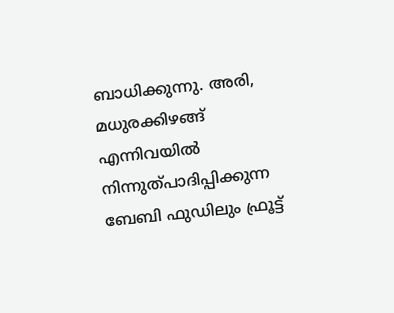ബാധിക്കുന്നു. അരി, മധുരക്കിഴങ്ങ് എന്നിവയില്‍ നിന്നുത്പാദിപ്പിക്കുന്ന ബേബി ഫുഡിലും ഫ്രൂട്ട്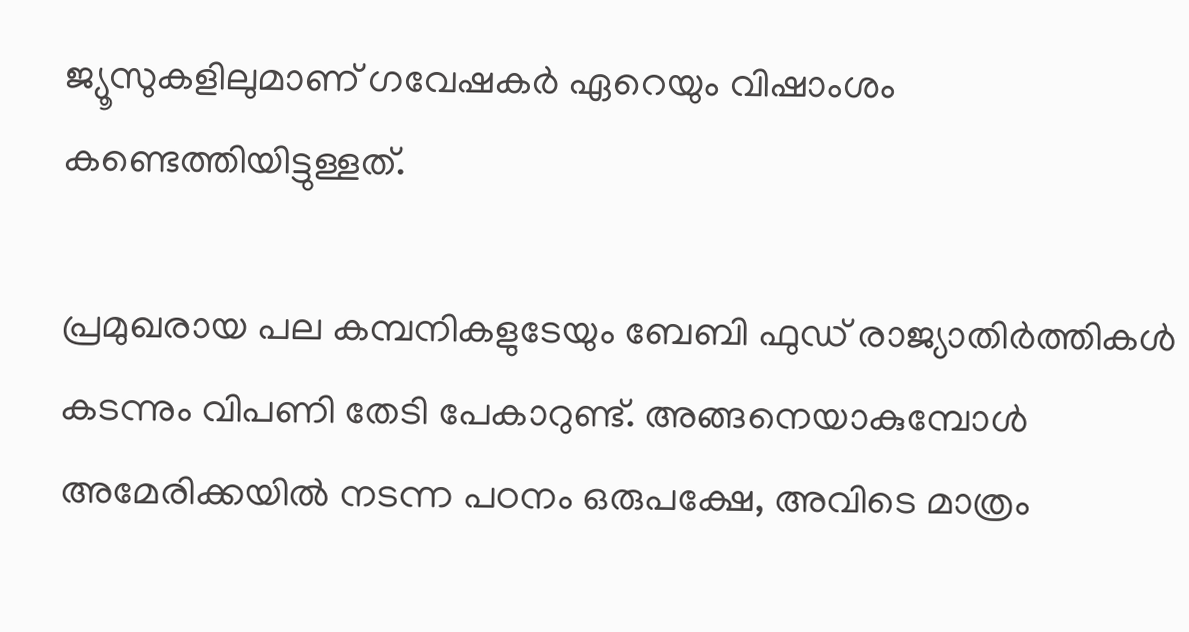ജ്യൂസുകളിലുമാണ് ഗവേഷകര്‍ ഏറെയും വിഷാംശം കണ്ടെത്തിയിട്ടുള്ളത്.

പ്രമുഖരായ പല കമ്പനികളുടേയും ബേബി ഫുഡ് രാജ്യാതിര്‍ത്തികള്‍ കടന്നും വിപണി തേടി പേകാറുണ്ട്. അങ്ങനെയാകുമ്പോള്‍ അമേരിക്കയില്‍ നടന്ന പഠനം ഒരുപക്ഷേ, അവിടെ മാത്രം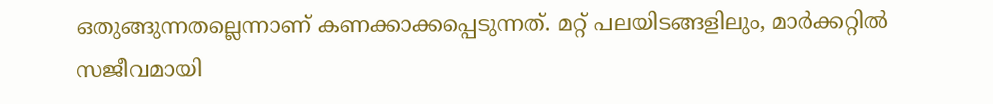ഒതുങ്ങുന്നതല്ലെന്നാണ് കണക്കാക്കപ്പെടുന്നത്. മറ്റ് പലയിടങ്ങളിലും, മാര്‍ക്കറ്റില്‍ സജീവമായി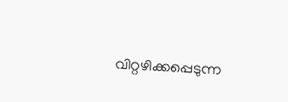വിറ്റഴിക്കപ്പെടുന്ന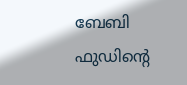ബേബി ഫുഡിന്റെ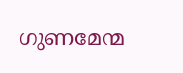ഗുണമേന്മ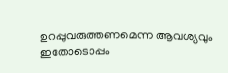ഉറപ്പുവരുത്തണമെന്ന ആവശ്യവും ഇതോടൊപ്പം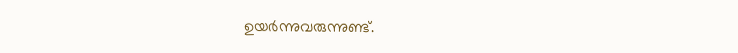ഉയര്‍ന്നുവരുന്നുണ്ട്.